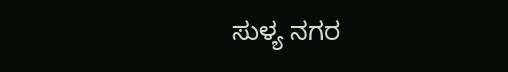ಸುಳ್ಯ ನಗರ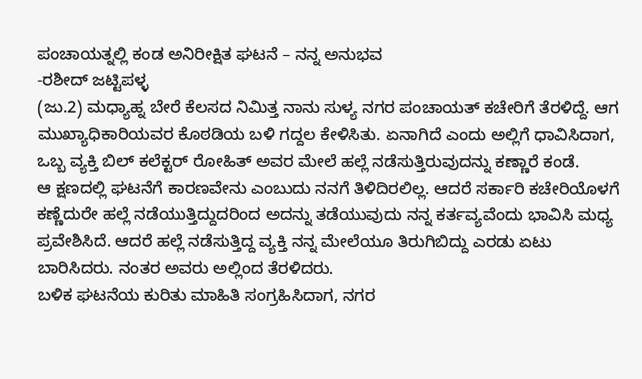ಪಂಚಾಯತ್ನಲ್ಲಿ ಕಂಡ ಅನಿರೀಕ್ಷಿತ ಘಟನೆ – ನನ್ನ ಅನುಭವ
-ರಶೀದ್ ಜಟ್ಟಿಪಳ್ಳ
(ಜು.2) ಮಧ್ಯಾಹ್ನ ಬೇರೆ ಕೆಲಸದ ನಿಮಿತ್ತ ನಾನು ಸುಳ್ಯ ನಗರ ಪಂಚಾಯತ್ ಕಚೇರಿಗೆ ತೆರಳಿದ್ದೆ. ಆಗ ಮುಖ್ಯಾಧಿಕಾರಿಯವರ ಕೊಠಡಿಯ ಬಳಿ ಗದ್ದಲ ಕೇಳಿಸಿತು. ಏನಾಗಿದೆ ಎಂದು ಅಲ್ಲಿಗೆ ಧಾವಿಸಿದಾಗ, ಒಬ್ಬ ವ್ಯಕ್ತಿ ಬಿಲ್ ಕಲೆಕ್ಟರ್ ರೋಹಿತ್ ಅವರ ಮೇಲೆ ಹಲ್ಲೆ ನಡೆಸುತ್ತಿರುವುದನ್ನು ಕಣ್ಣಾರೆ ಕಂಡೆ.
ಆ ಕ್ಷಣದಲ್ಲಿ ಘಟನೆಗೆ ಕಾರಣವೇನು ಎಂಬುದು ನನಗೆ ತಿಳಿದಿರಲಿಲ್ಲ. ಆದರೆ ಸರ್ಕಾರಿ ಕಚೇರಿಯೊಳಗೆ ಕಣ್ಣೆದುರೇ ಹಲ್ಲೆ ನಡೆಯುತ್ತಿದ್ದುದರಿಂದ ಅದನ್ನು ತಡೆಯುವುದು ನನ್ನ ಕರ್ತವ್ಯವೆಂದು ಭಾವಿಸಿ ಮಧ್ಯ ಪ್ರವೇಶಿಸಿದೆ. ಆದರೆ ಹಲ್ಲೆ ನಡೆಸುತ್ತಿದ್ದ ವ್ಯಕ್ತಿ ನನ್ನ ಮೇಲೆಯೂ ತಿರುಗಿಬಿದ್ದು ಎರಡು ಏಟು ಬಾರಿಸಿದರು. ನಂತರ ಅವರು ಅಲ್ಲಿಂದ ತೆರಳಿದರು.
ಬಳಿಕ ಘಟನೆಯ ಕುರಿತು ಮಾಹಿತಿ ಸಂಗ್ರಹಿಸಿದಾಗ, ನಗರ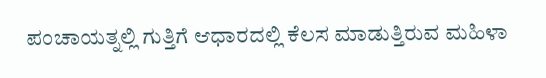ಪಂಚಾಯತ್ನಲ್ಲಿ ಗುತ್ತಿಗೆ ಆಧಾರದಲ್ಲಿ ಕೆಲಸ ಮಾಡುತ್ತಿರುವ ಮಹಿಳಾ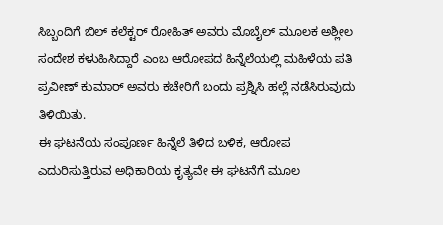ಸಿಬ್ಬಂದಿಗೆ ಬಿಲ್ ಕಲೆಕ್ಟರ್ ರೋಹಿತ್ ಅವರು ಮೊಬೈಲ್ ಮೂಲಕ ಅಶ್ಲೀಲ ಸಂದೇಶ ಕಳುಹಿಸಿದ್ದಾರೆ ಎಂಬ ಆರೋಪದ ಹಿನ್ನೆಲೆಯಲ್ಲಿ ಮಹಿಳೆಯ ಪತಿ ಪ್ರವೀಣ್ ಕುಮಾರ್ ಅವರು ಕಚೇರಿಗೆ ಬಂದು ಪ್ರಶ್ನಿಸಿ ಹಲ್ಲೆ ನಡೆಸಿರುವುದು ತಿಳಿಯಿತು.
ಈ ಘಟನೆಯ ಸಂಪೂರ್ಣ ಹಿನ್ನೆಲೆ ತಿಳಿದ ಬಳಿಕ, ಆರೋಪ ಎದುರಿಸುತ್ತಿರುವ ಅಧಿಕಾರಿಯ ಕೃತ್ಯವೇ ಈ ಘಟನೆಗೆ ಮೂಲ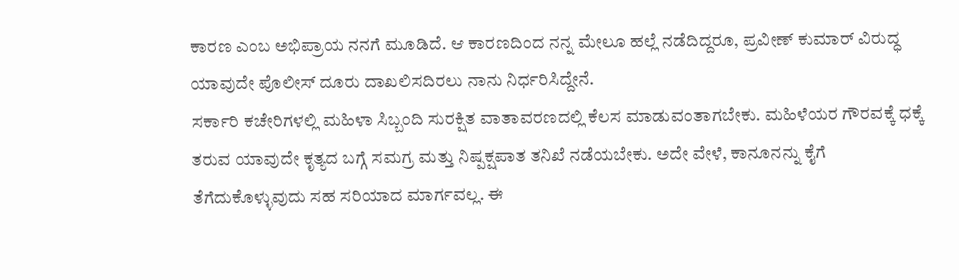ಕಾರಣ ಎಂಬ ಅಭಿಪ್ರಾಯ ನನಗೆ ಮೂಡಿದೆ. ಆ ಕಾರಣದಿಂದ ನನ್ನ ಮೇಲೂ ಹಲ್ಲೆ ನಡೆದಿದ್ದರೂ, ಪ್ರವೀಣ್ ಕುಮಾರ್ ವಿರುದ್ಧ ಯಾವುದೇ ಪೊಲೀಸ್ ದೂರು ದಾಖಲಿಸದಿರಲು ನಾನು ನಿರ್ಧರಿಸಿದ್ದೇನೆ.
ಸರ್ಕಾರಿ ಕಚೇರಿಗಳಲ್ಲಿ ಮಹಿಳಾ ಸಿಬ್ಬಂದಿ ಸುರಕ್ಷಿತ ವಾತಾವರಣದಲ್ಲಿ ಕೆಲಸ ಮಾಡುವಂತಾಗಬೇಕು. ಮಹಿಳೆಯರ ಗೌರವಕ್ಕೆ ಧಕ್ಕೆ ತರುವ ಯಾವುದೇ ಕೃತ್ಯದ ಬಗ್ಗೆ ಸಮಗ್ರ ಮತ್ತು ನಿಷ್ಪಕ್ಷಪಾತ ತನಿಖೆ ನಡೆಯಬೇಕು. ಅದೇ ವೇಳೆ, ಕಾನೂನನ್ನು ಕೈಗೆ ತೆಗೆದುಕೊಳ್ಳುವುದು ಸಹ ಸರಿಯಾದ ಮಾರ್ಗವಲ್ಲ. ಈ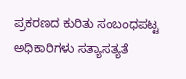ಪ್ರಕರಣದ ಕುರಿತು ಸಂಬಂಧಪಟ್ಟ ಅಧಿಕಾರಿಗಳು ಸತ್ಯಾಸತ್ಯತೆ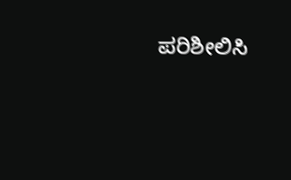ಪರಿಶೀಲಿಸಿ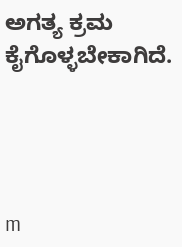ಅಗತ್ಯ ಕ್ರಮ ಕೈಗೊಳ್ಳಬೇಕಾಗಿದೆ.




m